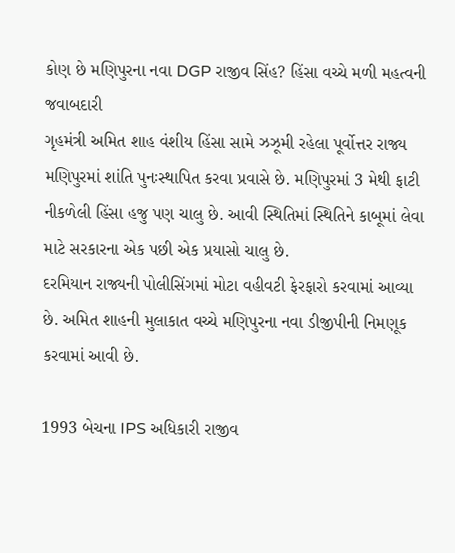કોણ છે મણિપુરના નવા DGP રાજીવ સિંહ? હિંસા વચ્ચે મળી મહત્વની જવાબદારી
ગૃહમંત્રી અમિત શાહ વંશીય હિંસા સામે ઝઝૂમી રહેલા પૂર્વોત્તર રાજ્ય મણિપુરમાં શાંતિ પુનઃસ્થાપિત કરવા પ્રવાસે છે. મણિપુરમાં 3 મેથી ફાટી નીકળેલી હિંસા હજુ પણ ચાલુ છે. આવી સ્થિતિમાં સ્થિતિને કાબૂમાં લેવા માટે સરકારના એક પછી એક પ્રયાસો ચાલુ છે.
દરમિયાન રાજ્યની પોલીસિંગમાં મોટા વહીવટી ફેરફારો કરવામાં આવ્યા છે. અમિત શાહની મુલાકાત વચ્ચે મણિપુરના નવા ડીજીપીની નિમણૂક કરવામાં આવી છે.

1993 બેચના IPS અધિકારી રાજીવ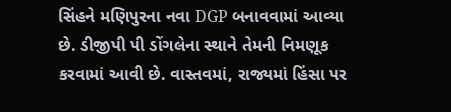સિંહને મણિપુરના નવા DGP બનાવવામાં આવ્યા છે. ડીજીપી પી ડોંગલેના સ્થાને તેમની નિમણૂક કરવામાં આવી છે. વાસ્તવમાં, રાજ્યમાં હિંસા પર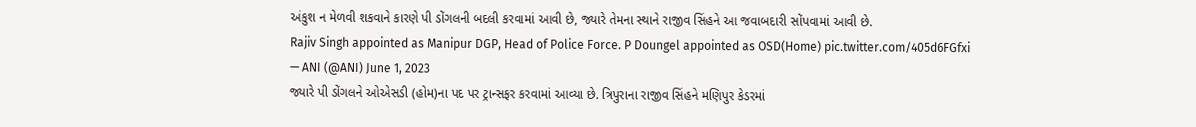અંકુશ ન મેળવી શકવાને કારણે પી ડોંગલની બદલી કરવામાં આવી છે, જ્યારે તેમના સ્થાને રાજીવ સિંહને આ જવાબદારી સોંપવામાં આવી છે.
Rajiv Singh appointed as Manipur DGP, Head of Police Force. P Doungel appointed as OSD(Home) pic.twitter.com/405d6FGfxi
— ANI (@ANI) June 1, 2023
જ્યારે પી ડોંગલને ઓએસડી (હોમ)ના પદ પર ટ્રાન્સફર કરવામાં આવ્યા છે. ત્રિપુરાના રાજીવ સિંહને મણિપુર કેડરમાં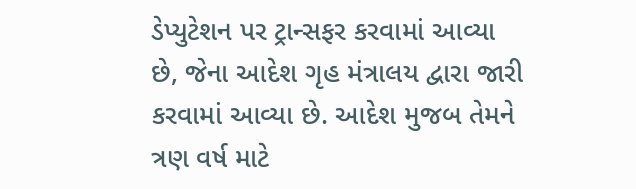ડેપ્યુટેશન પર ટ્રાન્સફર કરવામાં આવ્યા છે, જેના આદેશ ગૃહ મંત્રાલય દ્વારા જારી કરવામાં આવ્યા છે. આદેશ મુજબ તેમને ત્રણ વર્ષ માટે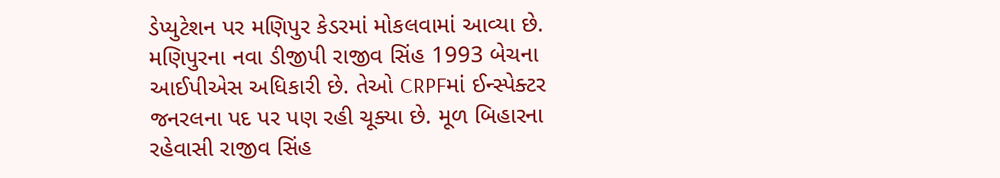ડેપ્યુટેશન પર મણિપુર કેડરમાં મોકલવામાં આવ્યા છે.
મણિપુરના નવા ડીજીપી રાજીવ સિંહ 1993 બેચના આઈપીએસ અધિકારી છે. તેઓ CRPFમાં ઈન્સ્પેક્ટર જનરલના પદ પર પણ રહી ચૂક્યા છે. મૂળ બિહારના રહેવાસી રાજીવ સિંહ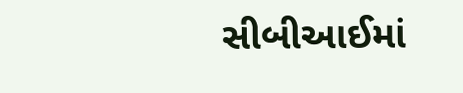સીબીઆઈમાં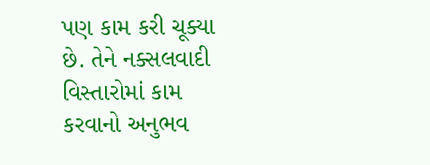પણ કામ કરી ચૂક્યા છે. તેને નક્સલવાદી વિસ્તારોમાં કામ કરવાનો અનુભવ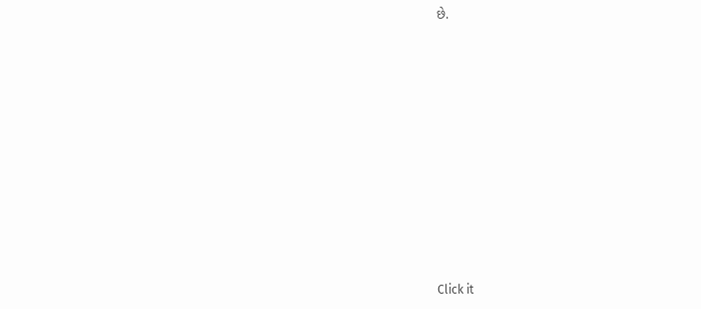છે.












Click it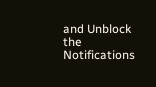and Unblock the Notifications